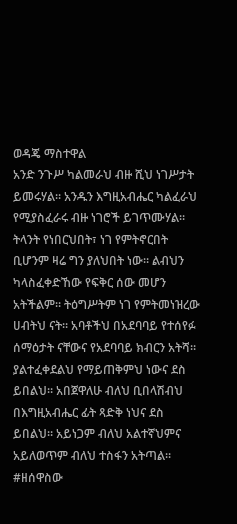ወዳጄ ማስተዋል
አንድ ንጉሥ ካልመራህ ብዙ ሺህ ነገሥታት ይመሩሃል። አንዱን እግዚአብሔር ካልፈራህ የሚያስፈራሩ ብዙ ነገሮች ይገጥሙሃል። ትላንት የነበርህበት፣ ነገ የምትኖርበት ቢሆንም ዛሬ ግን ያለህበት ነው። ልብህን ካላስፈቀድኸው የፍቅር ሰው መሆን አትችልም። ትዕግሥትም ነገ የምትመነዝረው ሀብትህ ናት። አባቶችህ በአደባባይ የተሰየፉ ሰማዕታት ናቸውና የአደባባይ ክብርን አትሻ። ያልተፈቀደልህ የማይጠቅምህ ነውና ደስ ይበልህ። አበጀዋለሁ ብለህ ቢበላሽብህ በእግዚአብሔር ፊት ጻድቅ ነህና ደስ ይበልህ። አይነጋም ብለህ አልተኛህምና አይለወጥም ብለህ ተስፋን አትጣል።
#ዘሰዋስው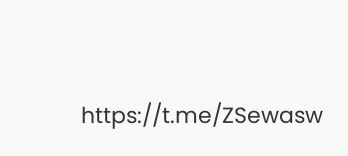https://t.me/ZSewasw